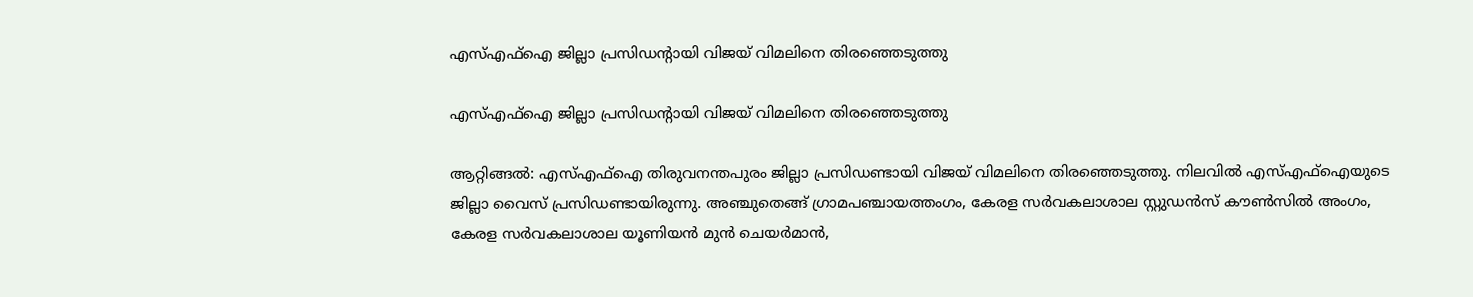എസ്എഫ്ഐ ജില്ലാ പ്രസിഡന്റായി വിജയ് വിമലിനെ തിരഞ്ഞെടുത്തു

എസ്എഫ്ഐ ജില്ലാ പ്രസിഡന്റായി വിജയ് വിമലിനെ തിരഞ്ഞെടുത്തു

ആറ്റിങ്ങൽ: എസ്എഫ്ഐ തിരുവനന്തപുരം ജില്ലാ പ്രസിഡണ്ടായി വിജയ് വിമലിനെ തിരഞ്ഞെടുത്തു. നിലവിൽ എസ്എഫ്ഐയുടെ ജില്ലാ വൈസ് പ്രസിഡണ്ടായിരുന്നു. അഞ്ചുതെങ്ങ് ഗ്രാമപഞ്ചായത്തംഗം, കേരള സർവകലാശാല സ്റ്റുഡൻസ് കൗൺസിൽ അംഗം, കേരള സർവകലാശാല യൂണിയൻ മുൻ ചെയർമാൻ,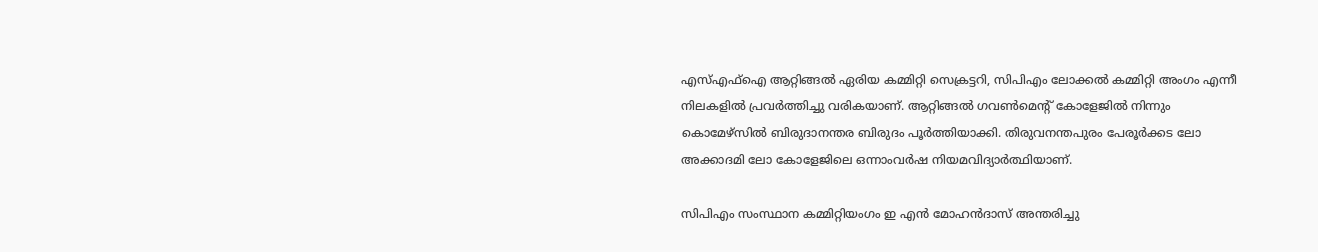എസ്എഫ്ഐ ആറ്റിങ്ങൽ ഏരിയ കമ്മിറ്റി സെക്രട്ടറി, സിപിഎം ലോക്കൽ കമ്മിറ്റി അംഗം എന്നീ നിലകളിൽ പ്രവർത്തിച്ചു വരികയാണ്. ആറ്റിങ്ങൽ ഗവൺമെന്റ് കോളേജിൽ നിന്നും കൊമേഴ്സിൽ ബിരുദാനന്തര ബിരുദം പൂർത്തിയാക്കി. തിരുവനന്തപുരം പേരൂർക്കട ലോ അക്കാദമി ലോ കോളേജിലെ ഒന്നാംവർഷ നിയമവിദ്യാർത്ഥിയാണ്.

സിപിഎം സംസ്ഥാന കമ്മിറ്റിയംഗം ഇ എന്‍ മോഹന്‍ദാസ് അന്തരിച്ചു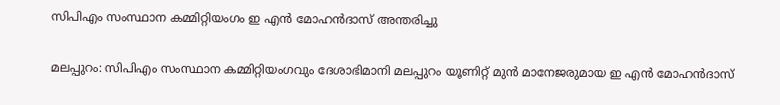സിപിഎം സംസ്ഥാന കമ്മിറ്റിയംഗം ഇ എന്‍ മോഹന്‍ദാസ് അന്തരിച്ചു

മലപ്പുറം: സിപിഎം സംസ്ഥാന കമ്മിറ്റിയംഗവും ദേശാഭിമാനി മലപ്പുറം യൂണിറ്റ് മുന്‍ മാനേജരുമായ ഇ എന്‍ മോഹന്‍ദാസ്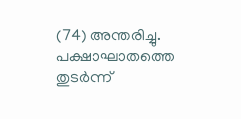(74) അന്തരിച്ചു. പക്ഷാഘാതത്തെ തുടര്‍ന്ന്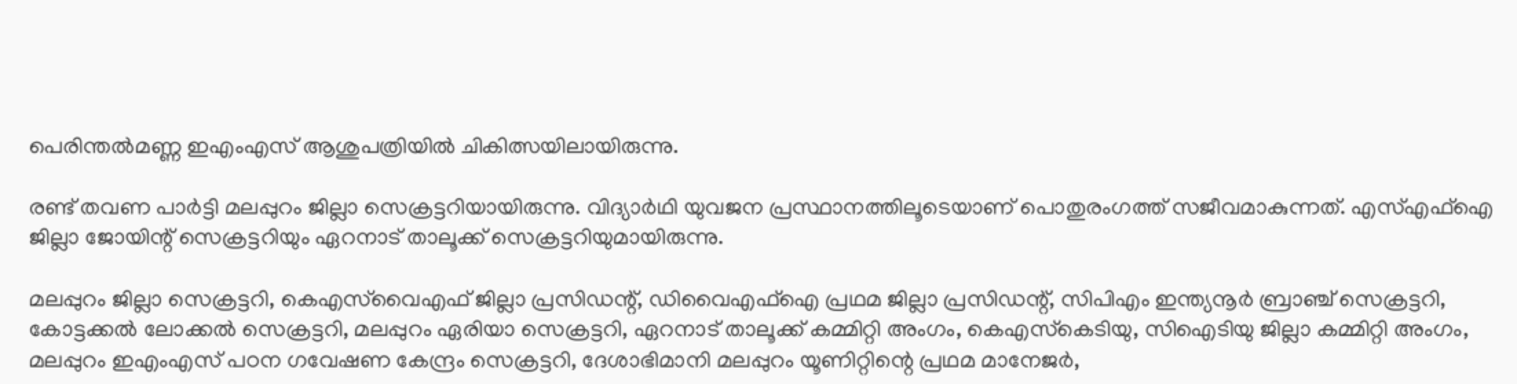പെരിന്തല്‍മണ്ണ ഇഎംഎസ് ആശുപത്രിയില്‍ ചികിത്സയിലായിരുന്നു.

രണ്ട് തവണ പാര്‍ട്ടി മലപ്പുറം ജില്ലാ സെക്രട്ടറിയായിരുന്നു. വിദ്യാര്‍ഥി യുവജന പ്രസ്ഥാനത്തിലൂടെയാണ് പൊതുരംഗത്ത് സജീവമാകുന്നത്. എസ്എഫ്‌ഐ ജില്ലാ ജോയിന്റ് സെക്രട്ടറിയും ഏറനാട് താലൂക്ക് സെക്രട്ടറിയുമായിരുന്നു.

മലപ്പുറം ജില്ലാ സെക്രട്ടറി, കെഎസ്‌വൈഎഫ് ജില്ലാ പ്രസിഡന്റ്, ഡിവൈഎഫ്‌ഐ പ്രഥമ ജില്ലാ പ്രസിഡന്റ്, സിപിഎം ഇന്ത്യനൂര്‍ ബ്രാഞ്ച് സെക്രട്ടറി, കോട്ടക്കല്‍ ലോക്കല്‍ സെക്രട്ടറി, മലപ്പുറം ഏരിയാ സെക്രട്ടറി, ഏറനാട് താലൂക്ക് കമ്മിറ്റി അംഗം, കെഎസ്‌കെടിയു, സിഐടിയു ജില്ലാ കമ്മിറ്റി അംഗം, മലപ്പുറം ഇഎംഎസ് പഠന ഗവേഷണ കേന്ദ്രം സെക്രട്ടറി, ദേശാഭിമാനി മലപ്പുറം യൂണിറ്റിന്റെ പ്രഥമ മാനേജര്‍,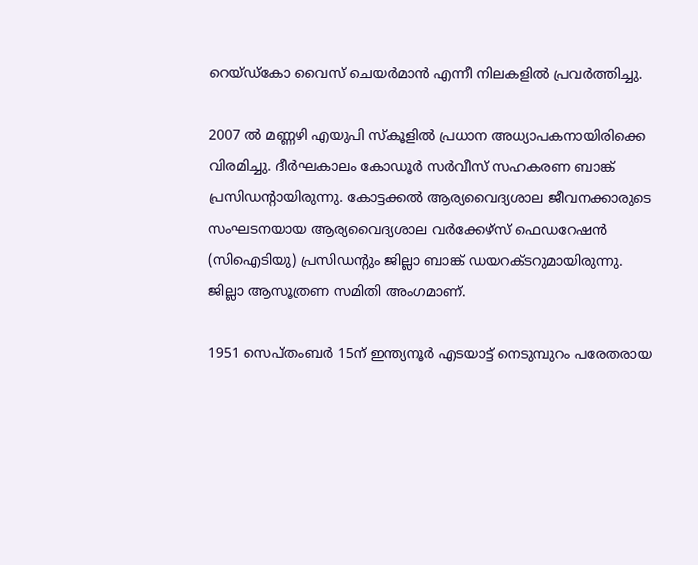റെയ്ഡ്‌കോ വൈസ് ചെയര്‍മാന്‍ എന്നീ നിലകളില്‍ പ്രവര്‍ത്തിച്ചു.

2007 ല്‍ മണ്ണഴി എയുപി സ്‌കൂളില്‍ പ്രധാന അധ്യാപകനായിരിക്കെ വിരമിച്ചു. ദീര്‍ഘകാലം കോഡൂര്‍ സര്‍വീസ് സഹകരണ ബാങ്ക് പ്രസിഡന്റായിരുന്നു. കോട്ടക്കല്‍ ആര്യവൈദ്യശാല ജീവനക്കാരുടെ സംഘടനയായ ആര്യവൈദ്യശാല വര്‍ക്കേഴ്‌സ് ഫെഡറേഷന്‍ (സിഐടിയു) പ്രസിഡന്റും ജില്ലാ ബാങ്ക് ഡയറക്ടറുമായിരുന്നു. ജില്ലാ ആസൂത്രണ സമിതി അംഗമാണ്.

1951 സെപ്തംബര്‍ 15ന് ഇന്ത്യനൂര്‍ എടയാട്ട് നെടുമ്പുറം പരേതരായ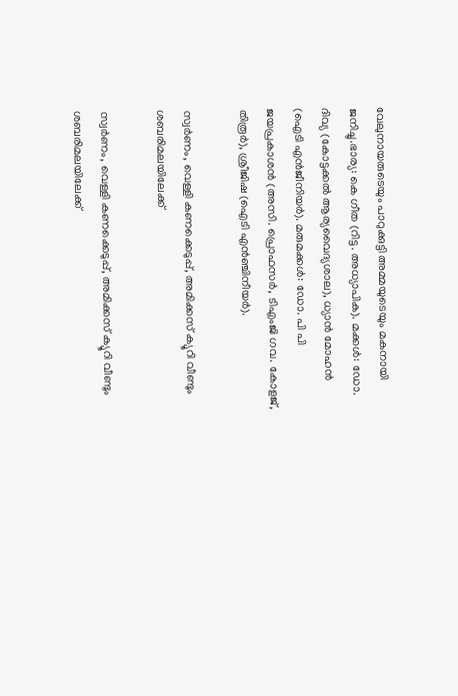വേലുനായരുടെയും പാറുക്കുട്ടി അമ്മയുടെയും മകനായി ജനിച്ചു.ഭാര്യ: കെ ഗീത (റിട്ട. അധ്യാപിക). മക്കള്‍: ഡോ. ദിവ്യ (കോട്ടക്കല്‍ ആര്യവൈദ്യശാല), ധ്യാന്‍ മോഹന്‍ (ഐടി എന്‍ജീനിയര്‍). മരുമക്കള്‍: ഡോ. പി പി ജയപ്രകാശന്‍ (അസി. പ്രൊഫസര്‍, ടിഎംജി ഗവ. കോളജ്, തിരൂര്‍), ശ്രീജിഷ (ഐടി എന്‍ഞ്ചിനീയര്‍).

സ്വര്‍ണം, വെള്ളി കണക്കെടുപ്പ്, അമിക്കസ് ക്യൂറി വീണ്ടും ശബരിമലയിലേക്ക്

സ്വര്‍ണം, വെള്ളി കണക്കെടുപ്പ്, അമിക്കസ് ക്യൂറി വീണ്ടും ശബരിമലയിലേക്ക്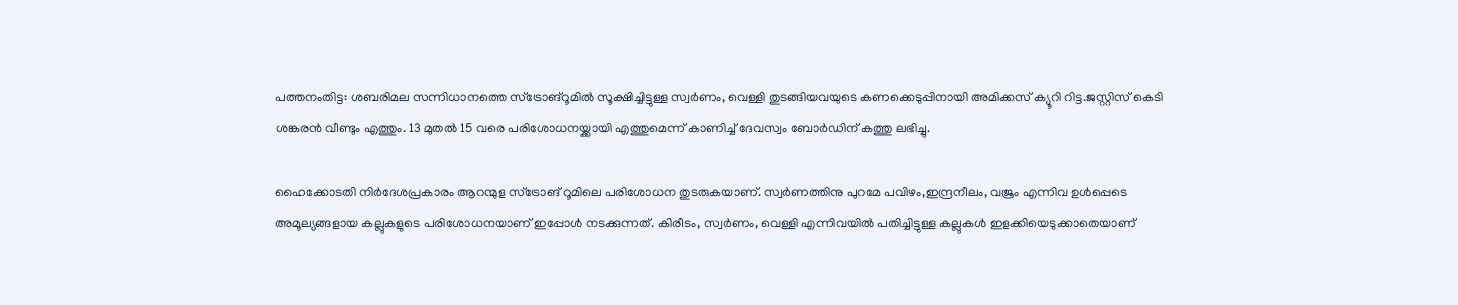പത്തനംതിട്ട: ശബരിമല സന്നിധാനത്തെ സ്‌ട്രോങ്‌റൂമില്‍ സൂക്ഷിച്ചിട്ടുള്ള സ്വര്‍ണം, വെള്ളി തുടങ്ങിയവയുടെ കണക്കെടുപ്പിനായി അമിക്കസ് ക്യൂറി റിട്ട.ജസ്റ്റിസ് കെടി ശങ്കരന്‍ വീണ്ടും എത്തും. 13 മുതല്‍ 15 വരെ പരിശോധനയ്ക്കായി എത്തുമെന്ന് കാണിച്ച് ദേവസ്വം ബോര്‍ഡിന് കത്തു ലഭിച്ചു.

ഹൈക്കോടതി നിര്‍ദേശപ്രകാരം ആറന്മുള സ്‌ട്രോങ് റൂമിലെ പരിശോധന തുടരുകയാണ്. സ്വര്‍ണത്തിനു പുറമേ പവിഴം,ഇന്ദ്രനീലം, വജ്രം എന്നിവ ഉള്‍പ്പെടെ അമൂല്യങ്ങളായ കല്ലുകളുടെ പരിശോധനയാണ് ഇപ്പോള്‍ നടക്കുന്നത്. കിരീടം, സ്വര്‍ണം, വെള്ളി എന്നിവയില്‍ പതിച്ചിട്ടുള്ള കല്ലുകള്‍ ഇളക്കിയെടുക്കാതെയാണ്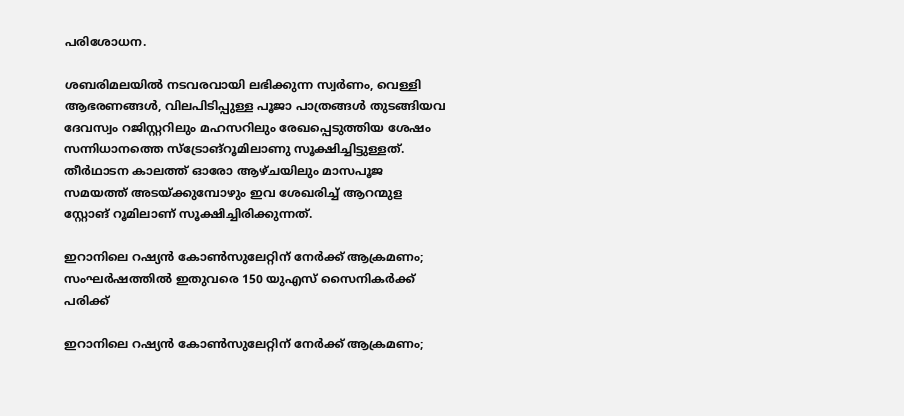പരിശോധന.

ശബരിമലയില്‍ നടവരവായി ലഭിക്കുന്ന സ്വര്‍ണം, വെള്ളി ആഭരണങ്ങള്‍, വിലപിടിപ്പുള്ള പൂജാ പാത്രങ്ങള്‍ തുടങ്ങിയവ ദേവസ്വം റജിസ്റ്ററിലും മഹസറിലും രേഖപ്പെടുത്തിയ ശേഷം സന്നിധാനത്തെ സ്‌ട്രോങ്‌റൂമിലാണു സൂക്ഷിച്ചിട്ടുള്ളത്. തീര്‍ഥാടന കാലത്ത് ഓരോ ആഴ്ചയിലും മാസപൂജ സമയത്ത് അടയ്ക്കുമ്പോഴും ഇവ ശേഖരിച്ച് ആറന്മുള സ്റ്റോങ് റൂമിലാണ് സൂക്ഷിച്ചിരിക്കുന്നത്.

ഇറാനിലെ റഷ്യന്‍ കോണ്‍സുലേറ്റിന് നേര്‍ക്ക് ആക്രമണം; സംഘര്‍ഷത്തില്‍ ഇതുവരെ 150 യുഎസ് സൈനികര്‍ക്ക് പരിക്ക്

ഇറാനിലെ റഷ്യന്‍ കോണ്‍സുലേറ്റിന് നേര്‍ക്ക് ആക്രമണം;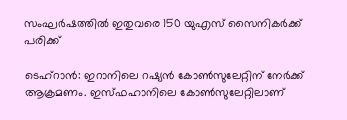സംഘര്‍ഷത്തില്‍ ഇതുവരെ 150 യുഎസ് സൈനികര്‍ക്ക് പരിക്ക്

ടെഹ്‌റാന്‍: ഇറാനിലെ റഷ്യന്‍ കോണ്‍സുലേറ്റിന് നേര്‍ക്ക് ആക്രമണം. ഇസ്ഫഹാനിലെ കോണ്‍സുലേറ്റിലാണ്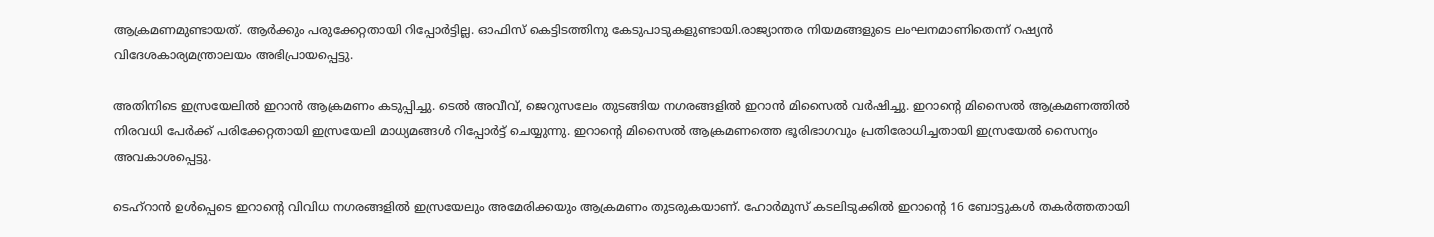ആക്രമണമുണ്ടായത്. ആര്‍ക്കും പരുക്കേറ്റതായി റിപ്പോര്‍ട്ടില്ല. ഓഫിസ് കെട്ടിടത്തിനു കേടുപാടുകളുണ്ടായി.രാജ്യാന്തര നിയമങ്ങളുടെ ലംഘനമാണിതെന്ന് റഷ്യന്‍ വിദേശകാര്യമന്ത്രാലയം അഭിപ്രായപ്പെട്ടു.

അതിനിടെ ഇസ്രയേലില്‍ ഇറാന്‍ ആക്രമണം കടുപ്പിച്ചു. ടെല്‍ അവീവ്, ജെറുസലേം തുടങ്ങിയ നഗരങ്ങളില്‍ ഇറാന്‍ മിസൈല്‍ വര്‍ഷിച്ചു. ഇറാന്റെ മിസൈല്‍ ആക്രമണത്തില്‍ നിരവധി പേര്‍ക്ക് പരിക്കേറ്റതായി ഇസ്രയേലി മാധ്യമങ്ങള്‍ റിപ്പോര്‍ട്ട് ചെയ്യുന്നു. ഇറാന്റെ മിസൈല്‍ ആക്രമണത്തെ ഭൂരിഭാഗവും പ്രതിരോധിച്ചതായി ഇസ്രയേല്‍ സൈന്യം അവകാശപ്പെട്ടു.

ടെഹ്‌റാന്‍ ഉള്‍പ്പെടെ ഇറാന്റെ വിവിധ നഗരങ്ങളില്‍ ഇസ്രയേലും അമേരിക്കയും ആക്രമണം തുടരുകയാണ്. ഹോര്‍മുസ് കടലിടുക്കില്‍ ഇറാന്റെ 16 ബോട്ടുകള്‍ തകര്‍ത്തതായി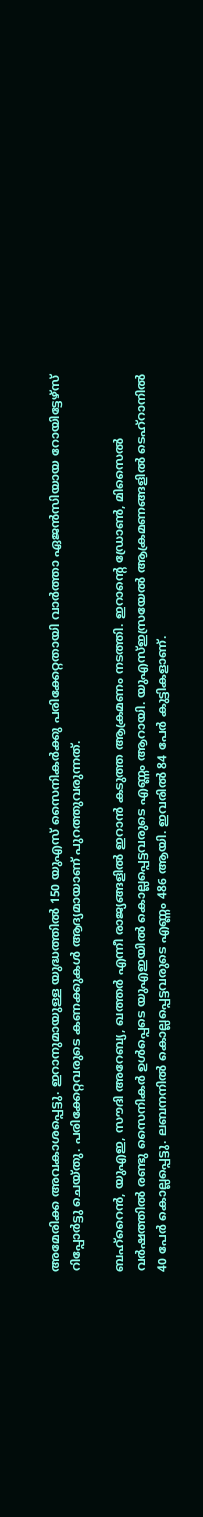അമേരിക്ക അവകാശപ്പെട്ടു. ഇറാനുമായുള്ള യുദ്ധത്തില്‍ 150 യുഎസ് സൈനികര്‍ക്കു പരിക്കേറ്റതായി വാര്‍ത്താ ഏജന്‍സിയായ റോയിട്ടേഴ്‌സ് റിപ്പോര്‍ട്ടു ചെയ്തു. പരിക്കേറ്റവരുടെ കണക്കുകള്‍ ആദ്യമായാണ് പുറത്തുവരുന്നത്.

ബഹ്‌റൈന്‍, യുഎഇ, സൗദി അറേബ്യ, ഖത്തര്‍ എന്നീ രാജ്യങ്ങളില്‍ ഇറാന്‍ കടുത്ത ആക്രമണം നടത്തി. ഇറാന്റെ ഡ്രോണ്‍, മിസൈല്‍ വര്‍ഷത്തില്‍ രണ്ടു സൈനികര്‍ ഉള്‍പ്പെടെ യുഎഇയില്‍ കൊല്ലപ്പെട്ടവരുടെ എണ്ണം ആറായി. യുഎസ്ഇസ്രയേല്‍ ആക്രമണങ്ങളില്‍ ടെഹ്‌റാനില്‍ 40 പേര്‍ കൊല്ലപ്പെട്ടു. ലബനനില്‍ കൊല്ലപ്പെട്ടവരുടെ എണ്ണം 486 ആയി. ഇവരില്‍ 84 പേര്‍ കുട്ടികളാണ്.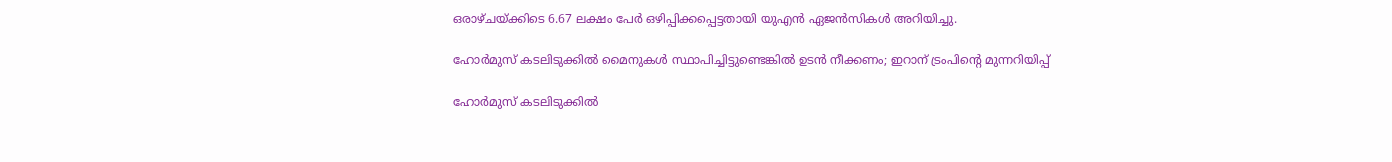ഒരാഴ്ചയ്ക്കിടെ 6.67 ലക്ഷം പേര്‍ ഒഴിപ്പിക്കപ്പെട്ടതായി യുഎന്‍ ഏജന്‍സികള്‍ അറിയിച്ചു.

ഹോർമുസ് കടലിടുക്കിൽ‌ മൈനുകൾ സ്ഥാപിച്ചിട്ടുണ്ടെങ്കിൽ ഉടൻ നീക്കണം; ഇറാന് ട്രംപിന്റെ മുന്നറിയിപ്പ്

ഹോർമുസ് കടലിടുക്കിൽ‌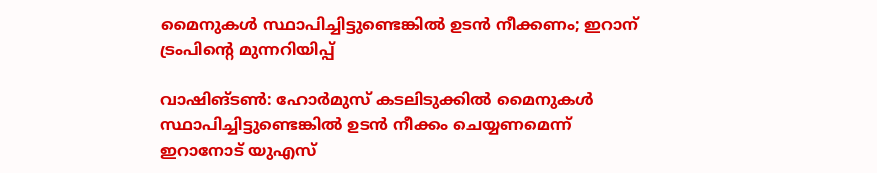മൈനുകൾ സ്ഥാപിച്ചിട്ടുണ്ടെങ്കിൽ ഉടൻ നീക്കണം; ഇറാന് ട്രംപിന്റെ മുന്നറിയിപ്പ്

വാഷിങ്ടൺ: ഹോർമുസ് കടലിടുക്കിൽ മൈനുകൾ സ്ഥാപിച്ചിട്ടുണ്ടെങ്കിൽ ഉടൻ നീക്കം ചെയ്യണമെന്ന് ഇറാനോട് യുഎസ്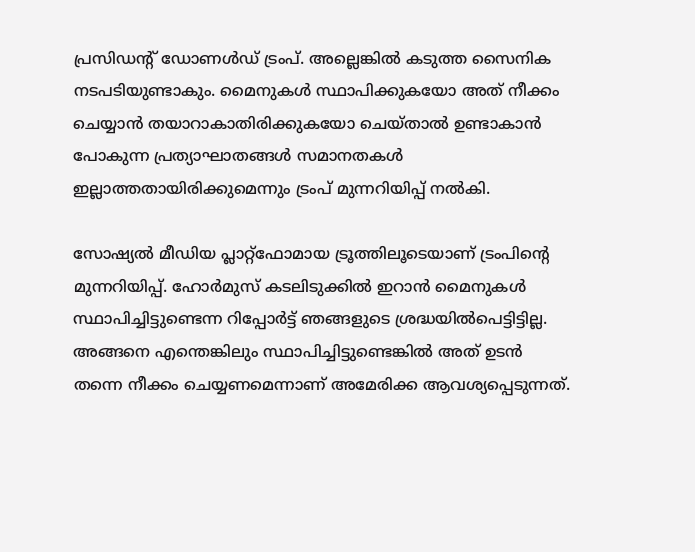പ്രസിഡന്റ് ഡോണൾഡ് ട്രംപ്. അല്ലെങ്കിൽ കടുത്ത സൈനിക നടപടിയുണ്ടാകും. മൈനുകൾ സ്ഥാപിക്കുകയോ അത് നീക്കം ചെയ്യാൻ തയാറാകാതിരിക്കുകയോ ചെയ്താൽ ഉണ്ടാകാൻ പോകുന്ന പ്രത്യാഘാതങ്ങൾ സമാനതകൾ ഇല്ലാത്തതായിരിക്കുമെന്നും ട്രംപ് മുന്നറിയിപ്പ് നൽകി.

സോഷ്യൽ മീഡിയ പ്ലാറ്റ്‌ഫോമായ ട്രൂത്തിലൂടെയാണ് ട്രംപിന്റെ മുന്നറിയിപ്പ്. ഹോർമുസ് കടലിടുക്കിൽ ഇറാൻ മൈനുകൾ സ്ഥാപിച്ചിട്ടുണ്ടെന്ന റിപ്പോർട്ട് ഞങ്ങളുടെ ശ്രദ്ധയിൽപെട്ടിട്ടില്ല. അങ്ങനെ എന്തെങ്കിലും സ്ഥാപിച്ചിട്ടുണ്ടെങ്കിൽ അത് ഉടൻ തന്നെ നീക്കം ചെയ്യണമെന്നാണ് അമേരിക്ക ആവശ്യപ്പെടുന്നത്.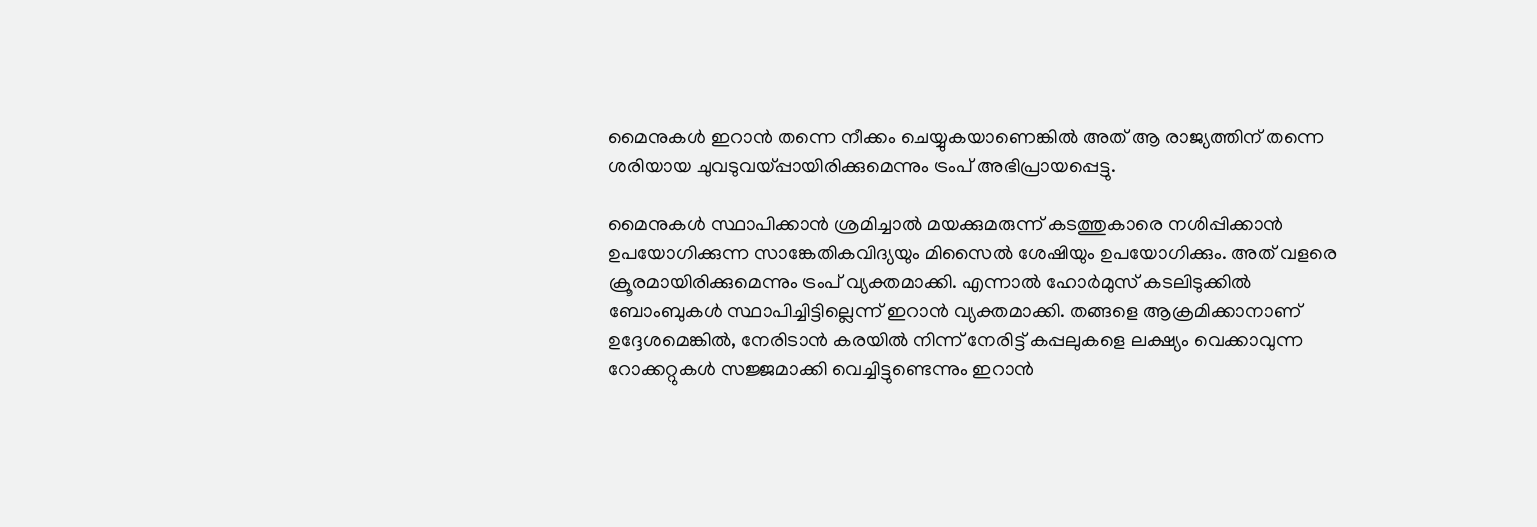മൈനുകൾ ഇറാൻ തന്നെ നീക്കം ചെയ്യുകയാണെങ്കിൽ അത് ആ രാജ്യത്തിന് തന്നെ ശരിയായ ചുവടുവയ്പ്പായിരിക്കുമെന്നും ട്രംപ് അഭിപ്രായപ്പെട്ടു.

മൈനുകൾ സ്ഥാപിക്കാൻ ശ്രമിച്ചാൽ മയക്കുമരുന്ന് കടത്തുകാരെ നശിപ്പിക്കാൻ ഉപയോഗിക്കുന്ന സാങ്കേതികവിദ്യയും മിസൈൽ ശേഷിയും ഉപയോഗിക്കും. അത് വളരെ ക്രൂരമായിരിക്കുമെന്നും ട്രംപ് വ്യക്തമാക്കി. എന്നാൽ ഹോര്‍മുസ് കടലിടുക്കില്‍ ബോംബുകള്‍ സ്ഥാപിച്ചിട്ടില്ലെന്ന് ഇറാന്‍ വ്യക്തമാക്കി. തങ്ങളെ ആക്രമിക്കാനാണ് ഉദ്ദേശമെങ്കില്‍, നേരിടാൻ കരയില്‍ നിന്ന് നേരിട്ട് കപ്പലുകളെ ലക്ഷ്യം വെക്കാവുന്ന റോക്കറ്റുകള്‍ സജ്ജമാക്കി വെച്ചിട്ടുണ്ടെന്നും ഇറാന്‍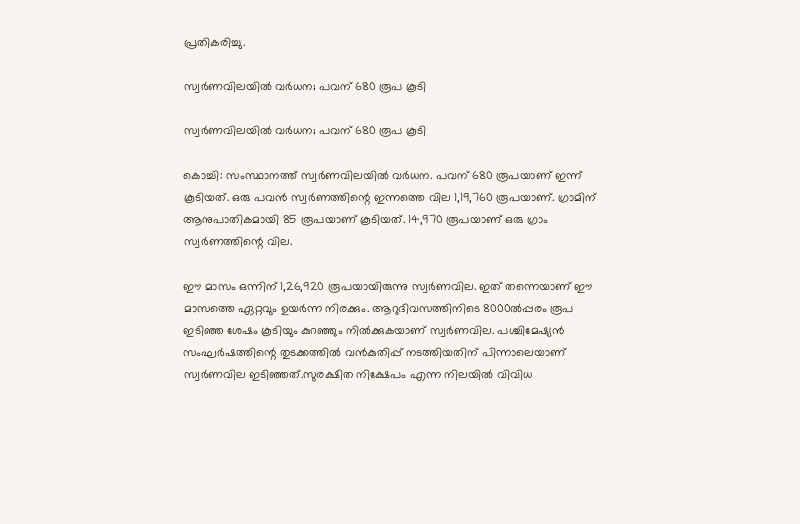പ്രതികരിച്ചു.

സ്വര്‍ണവിലയില്‍ വര്‍ധന; പവന് 680 രൂപ കൂടി

സ്വര്‍ണവിലയില്‍ വര്‍ധന; പവന് 680 രൂപ കൂടി

കൊച്ചി: സംസ്ഥാനത്ത് സ്വര്‍ണവിലയില്‍ വര്‍ധന. പവന് 680 രൂപയാണ് ഇന്ന് കൂടിയത്. ഒരു പവന്‍ സ്വര്‍ണത്തിന്റെ ഇന്നത്തെ വില 1,19,760 രൂപയാണ്. ഗ്രാമിന് ആനുപാതികമായി 85 രൂപയാണ് കൂടിയത്. 14,970 രൂപയാണ് ഒരു ഗ്രാം സ്വര്‍ണത്തിന്റെ വില.

ഈ മാസം ഒന്നിന് 1,26,920 രൂപയായിരുന്നു സ്വര്‍ണവില. ഇത് തന്നെയാണ് ഈ മാസത്തെ ഏറ്റവും ഉയര്‍ന്ന നിരക്കും. ആറുദിവസത്തിനിടെ 8000ല്‍പ്പരം രൂപ ഇടിഞ്ഞ ശേഷം കൂടിയും കുറഞ്ഞും നില്‍ക്കുകയാണ് സ്വര്‍ണവില. പശ്ചിമേഷ്യന്‍ സംഘര്‍ഷത്തിന്റെ തുടക്കത്തില്‍ വന്‍കുതിപ്പ് നടത്തിയതിന് പിന്നാലെയാണ് സ്വര്‍ണവില ഇടിഞ്ഞത്.സുരക്ഷിത നിക്ഷേപം എന്ന നിലയില്‍ വിവിധ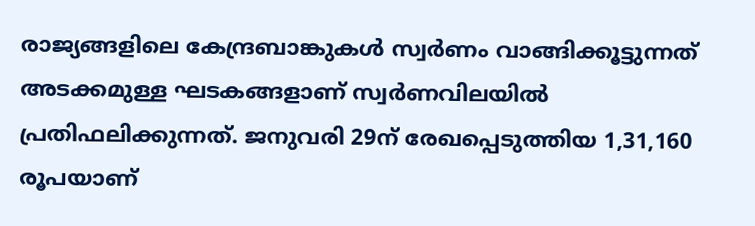രാജ്യങ്ങളിലെ കേന്ദ്രബാങ്കുകള്‍ സ്വര്‍ണം വാങ്ങിക്കൂട്ടുന്നത് അടക്കമുള്ള ഘടകങ്ങളാണ് സ്വര്‍ണവിലയില്‍ പ്രതിഫലിക്കുന്നത്. ജനുവരി 29ന് രേഖപ്പെടുത്തിയ 1,31,160 രൂപയാണ്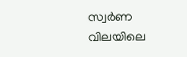സ്വര്‍ണ വിലയിലെ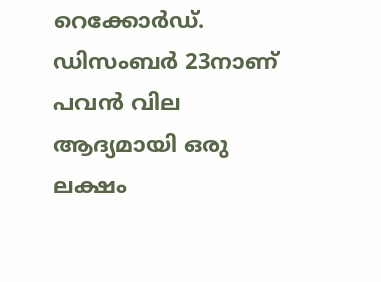റെക്കോര്‍ഡ്. ഡിസംബര്‍ 23നാണ് പവന്‍ വില ആദ്യമായി ഒരു ലക്ഷം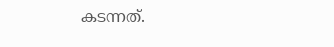കടന്നത്.